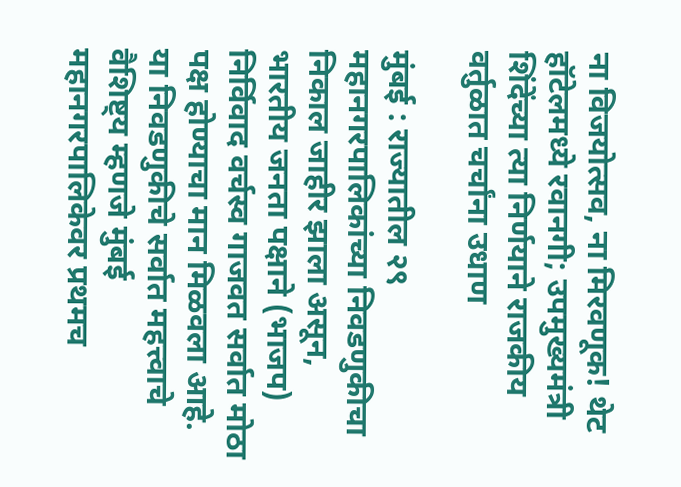ना विजयोत्सव, ना मिरवणूक! थेट हॉटेलमध्ये रवानगी; उपमुख्यमंत्री शिंदेंच्या त्या निर्णयाने राजकीय वर्तुळात चर्चांना उधाण

मुंबई : राज्यातील २९ महानगरपालिकांच्या निवडणुकीचा निकाल जाहीर झाला असून, भारतीय जनता पक्षाने (भाजप) निर्विवाद वर्चस्व गाजवत सर्वात मोठा पक्ष होण्याचा मान मिळवला आहे. या निवडणुकीचे सर्वात महत्त्वाचे वैशिष्ट्य म्हणजे मुंबई महानगरपालिकेवर प्रथमच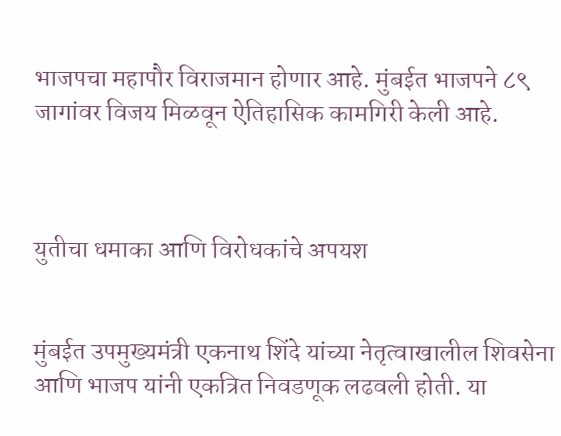भाजपचा महापौर विराजमान होणार आहे. मुंबईत भाजपने ८९ जागांवर विजय मिळवून ऐतिहासिक कामगिरी केली आहे.



युतीचा धमाका आणि विरोधकांचे अपयश


मुंबईत उपमुख्यमंत्री एकनाथ शिंदे यांच्या नेतृत्वाखालील शिवसेना आणि भाजप यांनी एकत्रित निवडणूक लढवली होती. या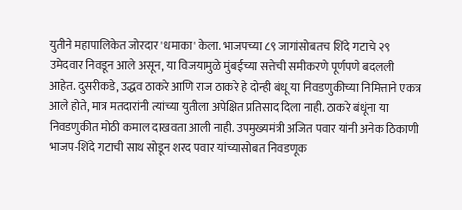युतीने महापालिकेत जोरदार 'धमाका' केला. भाजपच्या ८९ जागांसोबतच शिंदे गटाचे २९ उमेदवार निवडून आले असून, या विजयामुळे मुंबईच्या सत्तेची समीकरणे पूर्णपणे बदलली आहेत. दुसरीकडे, उद्धव ठाकरे आणि राज ठाकरे हे दोन्ही बंधू या निवडणुकीच्या निमित्ताने एकत्र आले होते, मात्र मतदारांनी त्यांच्या युतीला अपेक्षित प्रतिसाद दिला नाही. ठाकरे बंधूंना या निवडणुकीत मोठी कमाल दाखवता आली नाही. उपमुख्यमंत्री अजित पवार यांनी अनेक ठिकाणी भाजप-शिंदे गटाची साथ सोडून शरद पवार यांच्यासोबत निवडणूक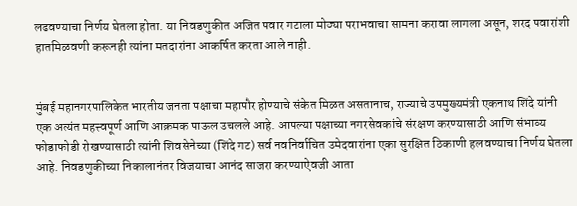लढवण्याचा निर्णय घेतला होता. या निवडणुकीत अजित पवार गटाला मोठ्या पराभवाचा सामना करावा लागला असून, शरद पवारांशी हातमिळवणी करूनही त्यांना मतदारांना आकर्षित करता आले नाही.


मुंबई महानगरपालिकेत भारतीय जनता पक्षाचा महापौर होण्याचे संकेत मिळत असतानाच, राज्याचे उपमुख्यमंत्री एकनाथ शिंदे यांनी एक अत्यंत महत्त्वपूर्ण आणि आक्रमक पाऊल उचलले आहे. आपल्या पक्षाच्या नगरसेवकांचे संरक्षण करण्यासाठी आणि संभाव्य फोडाफोडी रोखण्यासाठी त्यांनी शिवसेनेच्या (शिंदे गट) सर्व नवनिर्वाचित उमेदवारांना एका सुरक्षित ठिकाणी हलवण्याचा निर्णय घेतला आहे. निवडणुकीच्या निकालानंतर विजयाचा आनंद साजरा करण्याऐवजी आता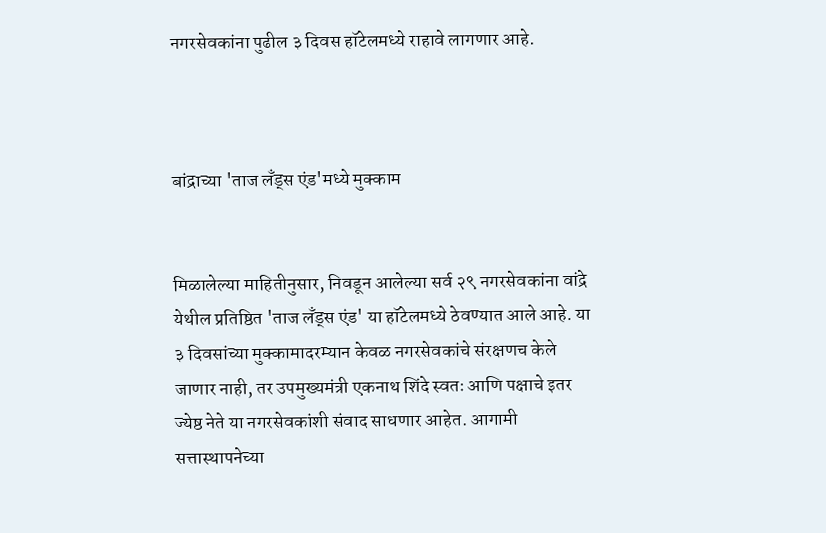नगरसेवकांना पुढील ३ दिवस हॉटेलमध्ये राहावे लागणार आहे.



बांद्राच्या 'ताज लँड्स एंड'मध्ये मुक्काम


मिळालेल्या माहितीनुसार, निवडून आलेल्या सर्व २९ नगरसेवकांना वांद्रे येथील प्रतिष्ठित 'ताज लँड्स एंड' या हॉटेलमध्ये ठेवण्यात आले आहे. या ३ दिवसांच्या मुक्कामादरम्यान केवळ नगरसेवकांचे संरक्षणच केले जाणार नाही, तर उपमुख्यमंत्री एकनाथ शिंदे स्वतः आणि पक्षाचे इतर ज्येष्ठ नेते या नगरसेवकांशी संवाद साधणार आहेत. आगामी सत्तास्थापनेच्या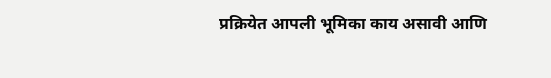प्रक्रियेत आपली भूमिका काय असावी आणि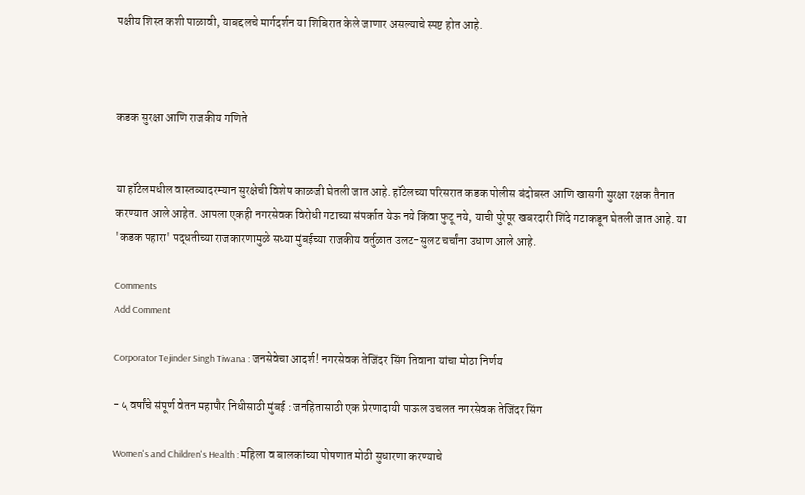पक्षीय शिस्त कशी पाळावी, याबद्दलचे मार्गदर्शन या शिबिरात केले जाणार असल्याचे स्पष्ट होत आहे.



कडक सुरक्षा आणि राजकीय गणिते


या हॉटेलमधील वास्तव्यादरम्यान सुरक्षेची विशेष काळजी घेतली जात आहे. हॉटेलच्या परिसरात कडक पोलीस बंदोबस्त आणि खासगी सुरक्षा रक्षक तैनात करण्यात आले आहेत. आपला एकही नगरसेवक विरोधी गटाच्या संपर्कात येऊ नये किंवा फुटू नये, याची पुरेपूर खबरदारी शिंदे गटाकडून घेतली जात आहे. या 'कडक पहारा' पद्धतीच्या राजकारणामुळे सध्या मुंबईच्या राजकीय वर्तुळात उलट-सुलट चर्चांना उधाण आले आहे.

Comments
Add Comment

Corporator Tejinder Singh Tiwana : जनसेवेचा आदर्श! नगरसेवक तेजिंदर सिंग तिवाना यांचा मोठा निर्णय

- ५ वर्षांचे संपूर्ण वेतन महापौर निधीसाठी मुंबई : जनहितासाठी एक प्रेरणादायी पाऊल उचलत नगरसेवक तेजिंदर सिंग

Women's and Children's Health : महिला व बालकांच्या पोषणात मोठी सुधारणा करण्याचे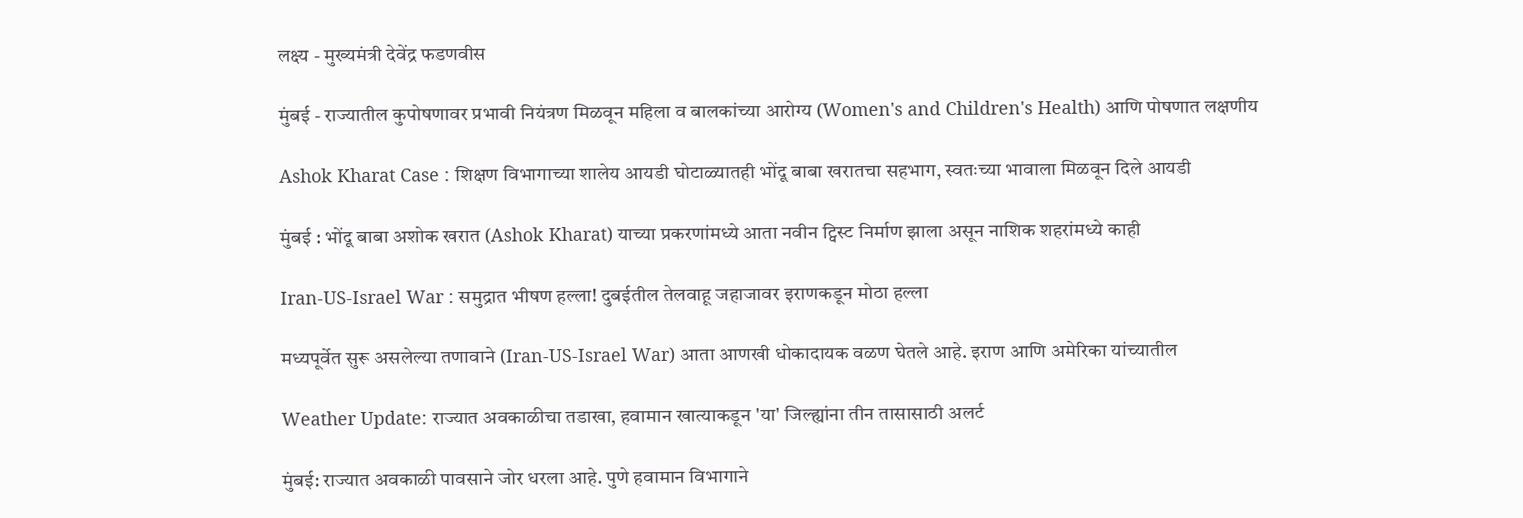लक्ष्य - मुख्यमंत्री देवेंद्र फडणवीस

मुंबई - राज्यातील कुपोषणावर प्रभावी नियंत्रण मिळवून महिला व बालकांच्या आरोग्य (Women's and Children's Health) आणि पोषणात लक्षणीय

Ashok Kharat Case : शिक्षण विभागाच्या शालेय आयडी घोटाळ्यातही भोंदू बाबा खरातचा सहभाग, स्वतःच्या भावाला मिळवून दिले आयडी

मुंबई : भोंदू बाबा अशोक खरात (Ashok Kharat) याच्या प्रकरणांमध्ये आता नवीन ट्विस्ट निर्माण झाला असून नाशिक शहरांमध्ये काही

Iran-US-Israel War : समुद्रात भीषण हल्ला! दुबईतील तेलवाहू जहाजावर इराणकडून मोठा हल्ला

मध्यपूर्वेत सुरू असलेल्या तणावाने (Iran-US-Israel War) आता आणखी धोकादायक वळण घेतले आहे. इराण आणि अमेरिका यांच्यातील

Weather Update: राज्यात अवकाळीचा तडाखा, हवामान खात्याकडून 'या' जिल्ह्यांना तीन तासासाठी अलर्ट

मुंबई: राज्यात अवकाळी पावसाने जोर धरला आहे. पुणे हवामान विभागाने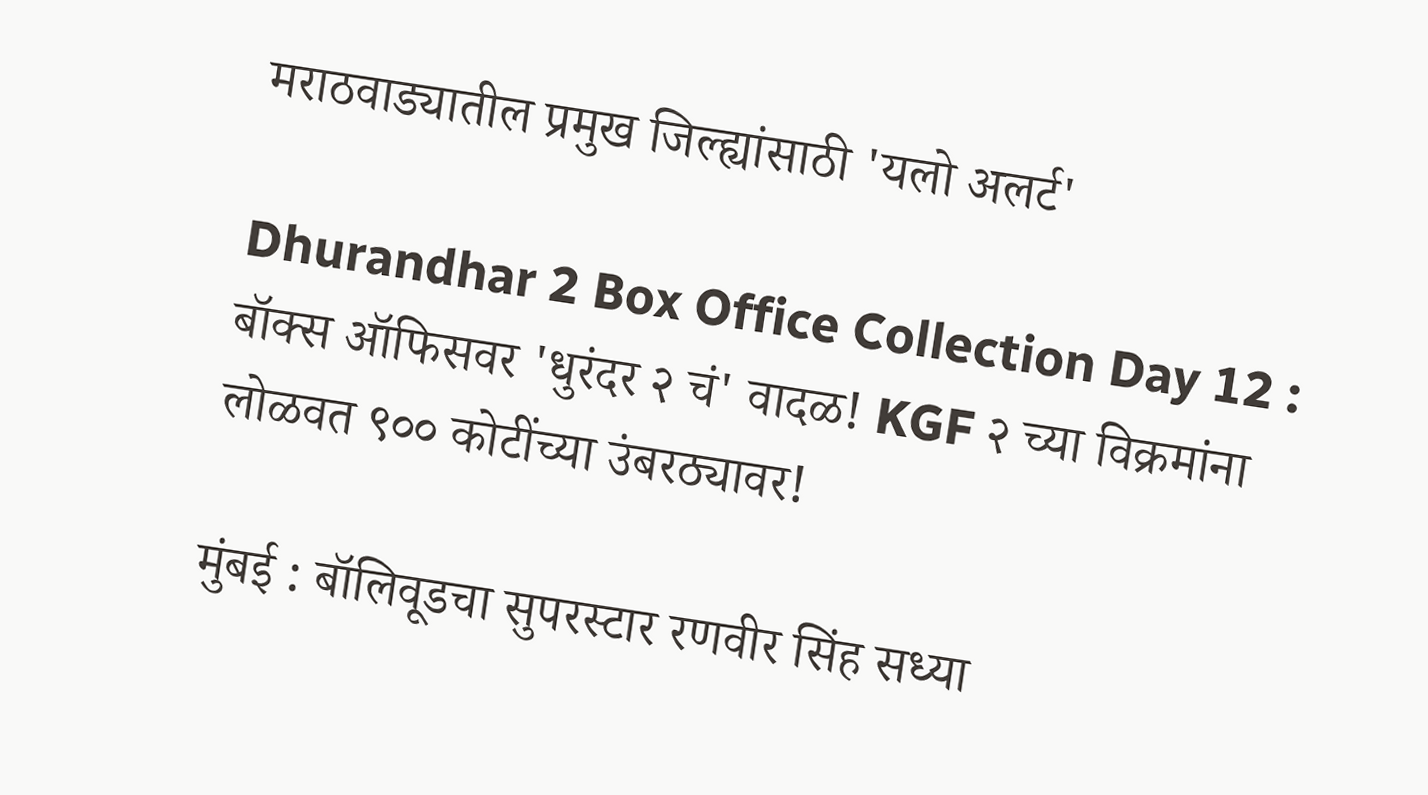मराठवाड्यातील प्रमुख जिल्ह्यांसाठी 'यलो अलर्ट'

Dhurandhar 2 Box Office Collection Day 12 : बॉक्स ऑफिसवर 'धुरंदर २ चं' वादळ! KGF २ च्या विक्रमांना लोळवत ९०० कोटींच्या उंबरठ्यावर!

मुंबई : बॉलिवूडचा सुपरस्टार रणवीर सिंह सध्या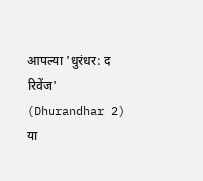आपल्या 'धुरंधर: द रिवेंज' (Dhurandhar 2) या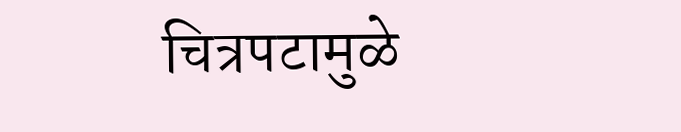चित्रपटामुळे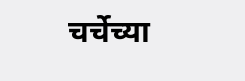चर्चेच्या